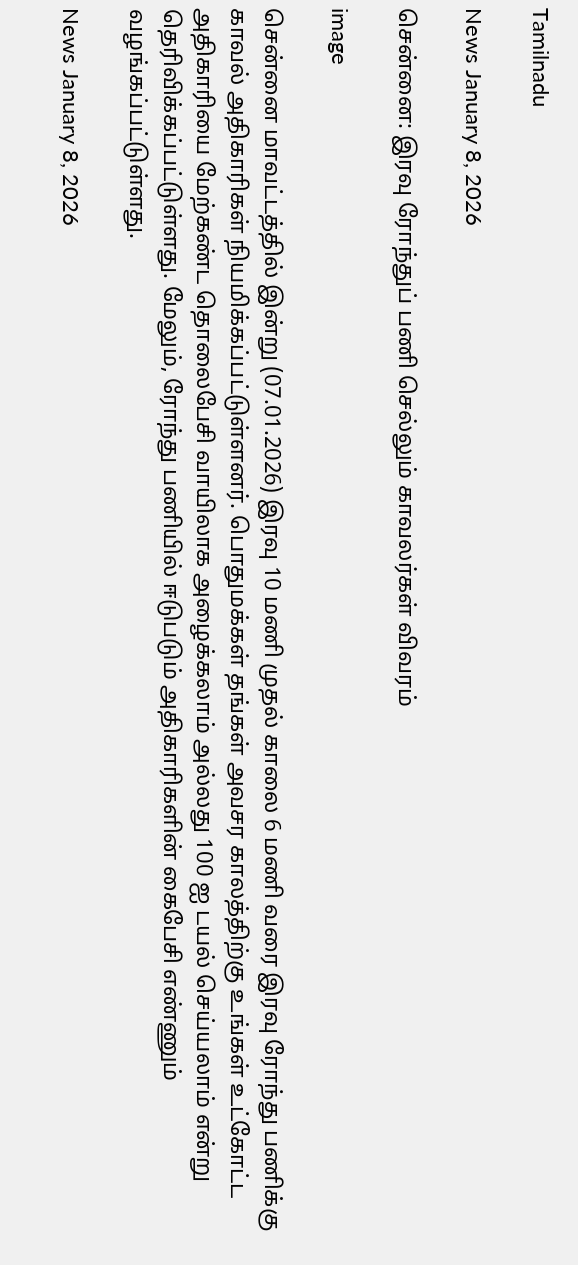Tamilnadu

News January 8, 2026

சென்னை: இரவு ரோந்துப் பணி செல்லும் காவலர்கள் விவரம்

image

சென்னை மாவட்டத்தில் இன்று (07.01.2026) இரவு 10 மணி முதல் காலை 6 மணி வரை இரவு ரோந்து பணிக்கு காவல் அதிகாரிகள் நியமிக்கப்பட்டுள்ளனர். பொதுமக்கள் தங்கள் அவசர காலத்திற்கு உங்கள் உட்கோட்ட அதிகாரியை மேற்கண்ட தொலைபேசி வாயிலாக அழைக்கலாம் அல்லது 100 ஐ டயல் செய்யலாம் என்று தெரிவிக்கப்பட்டுள்ளது. மேலும், ரோந்து பணியில் ஈடுபடும் அதிகாரிகளின் கைபேசி எண்ணும் வழங்கப்பட்டுள்ளது.

News January 8, 2026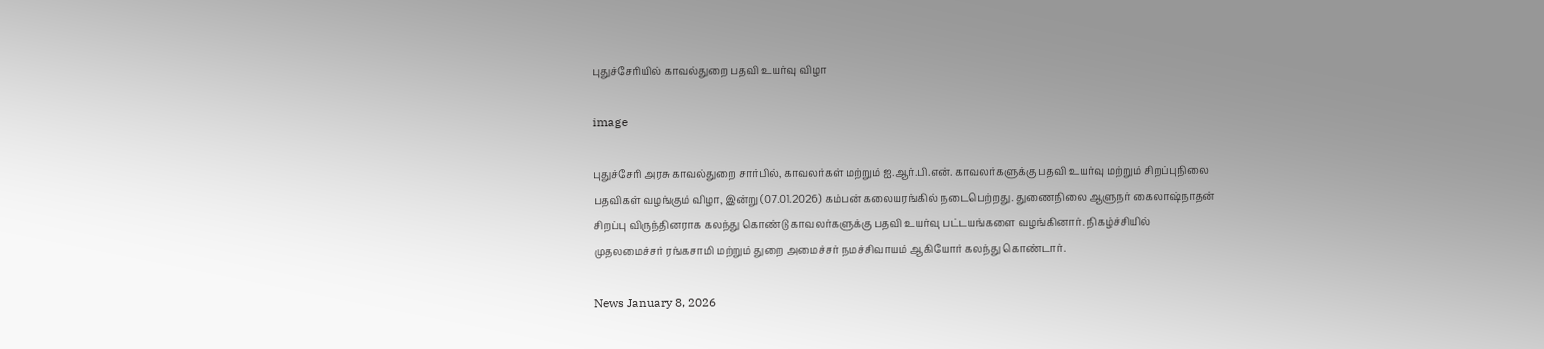புதுச்சேரியில் காவல்துறை பதவி உயர்வு விழா

image

புதுச்சேரி அரசு காவல்துறை சார்பில், காவலர்கள் மற்றும் ஐ.ஆர்.பி.என். காவலர்களுக்கு பதவி உயர்வு மற்றும் சிறப்புநிலை பதவிகள் வழங்கும் விழா, இன்று (07.01.2026) கம்பன் கலையரங்கில் நடைபெற்றது. துணைநிலை ஆளுநர் கைலாஷ்நாதன் சிறப்பு விருந்தினராக கலந்து கொண்டு காவலர்களுக்கு பதவி உயர்வு பட்டயங்களை வழங்கினார். நிகழ்ச்சியில் முதலமைச்சர் ரங்கசாமி மற்றும் துறை அமைச்சர் நமச்சிவாயம் ஆகியோர் கலந்து கொண்டார்.

News January 8, 2026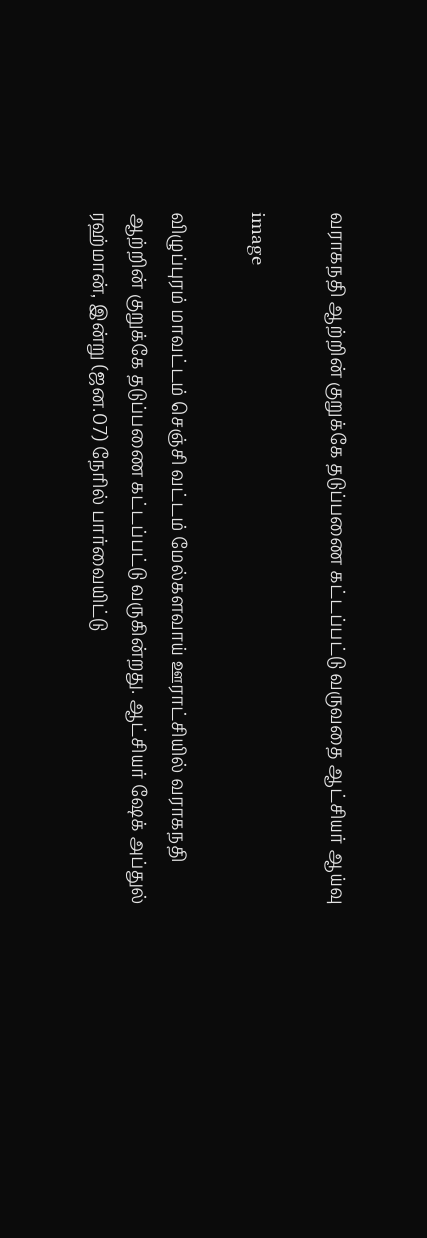வராகநதி ஆற்றின் குறுக்கே தடுப்பணை கட்டப்பட்டு வருவதை ஆட்சியர் ஆய்வு

image

விழுப்புரம் மாவட்டம் செஞ்சி வட்டம் மேல்களவாய் ஊராட்சியில் வராகநதி ஆற்றின் குறுக்கே தடுப்பணை கட்டப்பட்டு வருகின்றது. ஆட்சியர் ஷேக் அப்துல் ரஹ்மான், இன்று (ஜன.07) நேரில் பார்வையிட்டு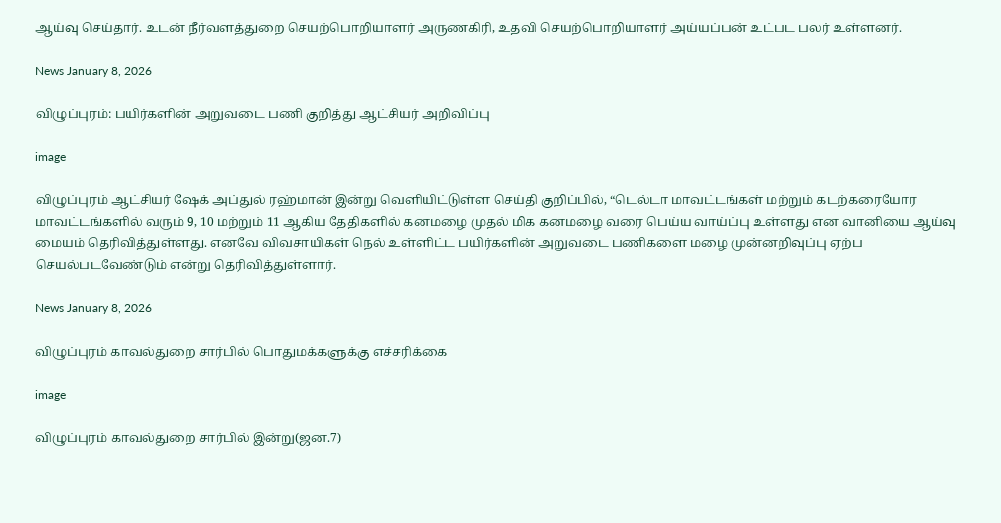ஆய்வு செய்தார். உடன் நீர்வளத்துறை செயற்பொறியாளர் அருணகிரி, உதவி செயற்பொறியாளர் அய்யப்பன் உட்பட பலர் உள்ளனர்.

News January 8, 2026

விழுப்புரம்: பயிர்களின் அறுவடை பணி குறித்து ஆட்சியர் அறிவிப்பு

image

விழுப்புரம் ஆட்சியர் ஷேக் அப்துல் ரஹ்மான் இன்று வெளியிட்டுள்ள செய்தி குறிப்பில், “டெல்டா மாவட்டங்கள் மற்றும் கடற்கரையோர மாவட்டங்களில் வரும் 9, 10 மற்றும் 11 ஆகிய தேதிகளில் கனமழை முதல் மிக கனமழை வரை பெய்ய வாய்ப்பு உள்ளது என வானியை ஆய்வு மையம் தெரிவித்துள்ளது. எனவே விவசாயிகள் நெல் உள்ளிட்ட பயிர்களின் அறுவடை பணிகளை மழை முன்னறிவுப்பு ஏற்ப செயல்படவேண்டும் என்று தெரிவித்துள்ளார்.

News January 8, 2026

விழுப்புரம் காவல்துறை சார்பில் பொதுமக்களுக்கு எச்சரிக்கை

image

விழுப்புரம் காவல்துறை சார்பில் இன்று(ஜன.7)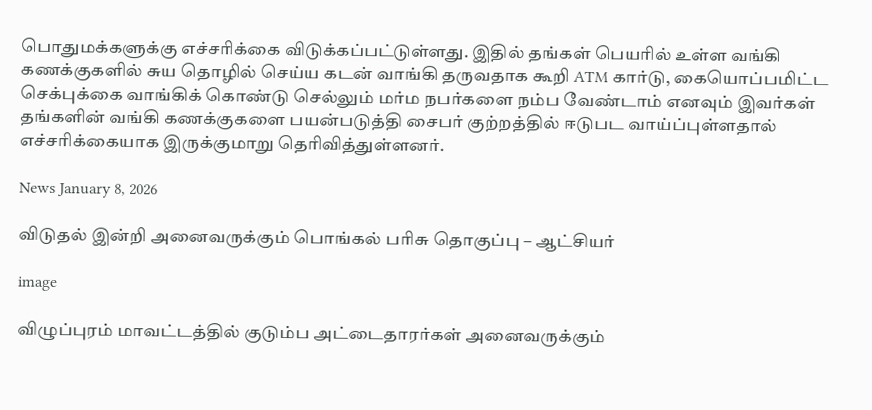பொதுமக்களுக்கு எச்சரிக்கை விடுக்கப்பட்டுள்ளது. இதில் தங்கள் பெயரில் உள்ள வங்கி கணக்குகளில் சுய தொழில் செய்ய கடன் வாங்கி தருவதாக கூறி ATM கார்டு, கையொப்பமிட்ட செக்புக்கை வாங்கிக் கொண்டு செல்லும் மர்ம நபர்களை நம்ப வேண்டாம் எனவும் இவர்கள் தங்களின் வங்கி கணக்குகளை பயன்படுத்தி சைபர் குற்றத்தில் ஈடுபட வாய்ப்புள்ளதால் எச்சரிக்கையாக இருக்குமாறு தெரிவித்துள்ளனர்.

News January 8, 2026

விடுதல் இன்றி அனைவருக்கும் பொங்கல் பரிசு தொகுப்பு – ஆட்சியர்

image

விழுப்புரம் மாவட்டத்தில் குடும்ப அட்டைதாரர்கள் அனைவருக்கும்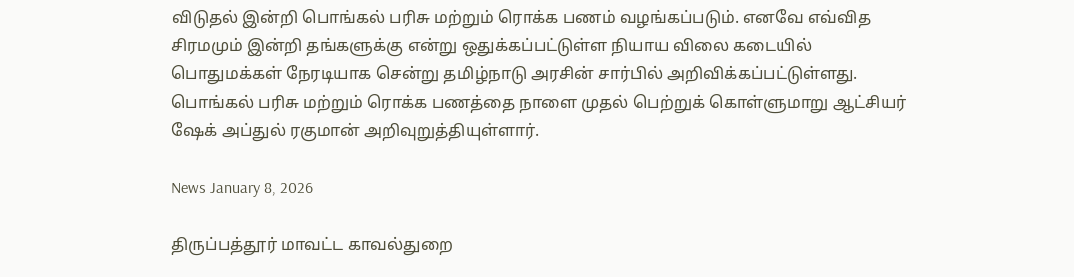விடுதல் இன்றி பொங்கல் பரிசு மற்றும் ரொக்க பணம் வழங்கப்படும். எனவே எவ்வித சிரமமும் இன்றி தங்களுக்கு என்று ஒதுக்கப்பட்டுள்ள நியாய விலை கடையில் பொதுமக்கள் நேரடியாக சென்று தமிழ்நாடு அரசின் சார்பில் அறிவிக்கப்பட்டுள்ளது. பொங்கல் பரிசு மற்றும் ரொக்க பணத்தை நாளை முதல் பெற்றுக் கொள்ளுமாறு ஆட்சியர் ஷேக் அப்துல் ரகுமான் அறிவுறுத்தியுள்ளார்.

News January 8, 2026

திருப்பத்தூர் மாவட்ட காவல்துறை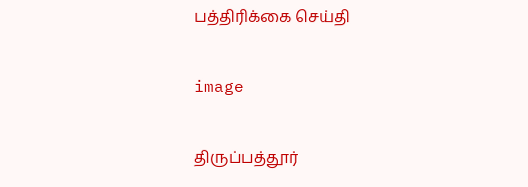பத்திரிக்கை செய்தி

image

திருப்பத்தூர்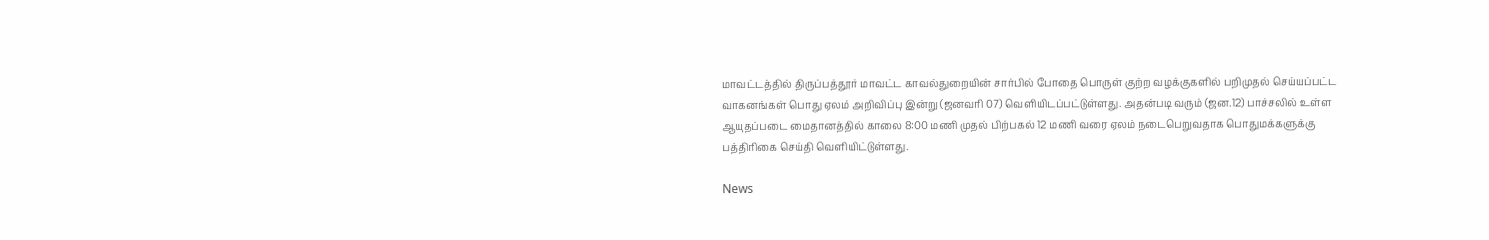மாவட்டத்தில் திருப்பத்தூர் மாவட்ட காவல்துறையின் சார்பில் போதை பொருள் குற்ற வழக்குகளில் பறிமுதல் செய்யப்பட்ட வாகனங்கள் பொது ஏலம் அறிவிப்பு இன்று (ஜனவரி 07) வெளியிடப்பட்டுள்ளது. அதன்படி வரும் (ஜன.12) பாச்சலில் உள்ள ஆயுதப்படை மைதானத்தில் காலை 8:00 மணி முதல் பிற்பகல் 12 மணி வரை ஏலம் நடைபெறுவதாக பொதுமக்களுக்கு பத்திரிகை செய்தி வெளியிட்டுள்ளது.

News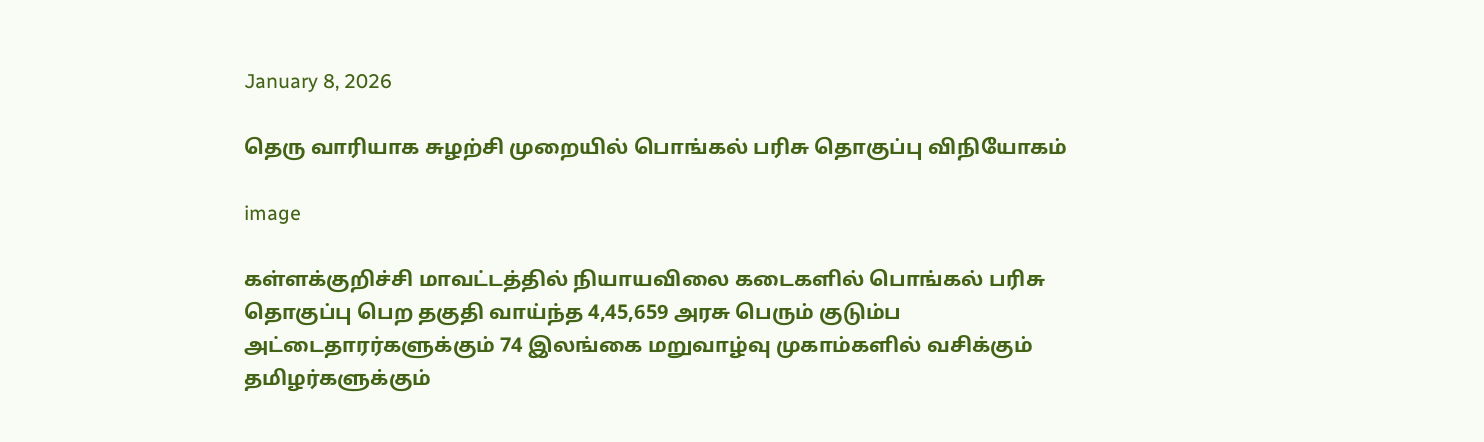January 8, 2026

தெரு வாரியாக சுழற்சி முறையில் பொங்கல் பரிசு தொகுப்பு விநியோகம்

image

கள்ளக்குறிச்சி மாவட்டத்தில் நியாயவிலை கடைகளில் பொங்கல் பரிசு தொகுப்பு பெற தகுதி வாய்ந்த 4,45,659 அரசு பெரும் குடும்ப அட்டைதாரர்களுக்கும் 74 இலங்கை மறுவாழ்வு முகாம்களில் வசிக்கும் தமிழர்களுக்கும்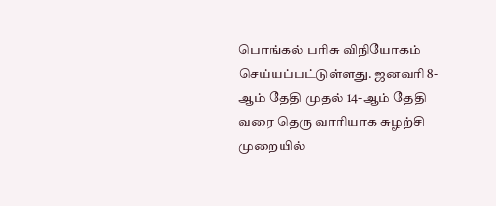பொங்கல் பரிசு விநியோகம் செய்யப்பட்டுள்ளது. ஜனவரி 8-ஆம் தேதி முதல் 14-ஆம் தேதி வரை தெரு வாரியாக சுழற்சி முறையில்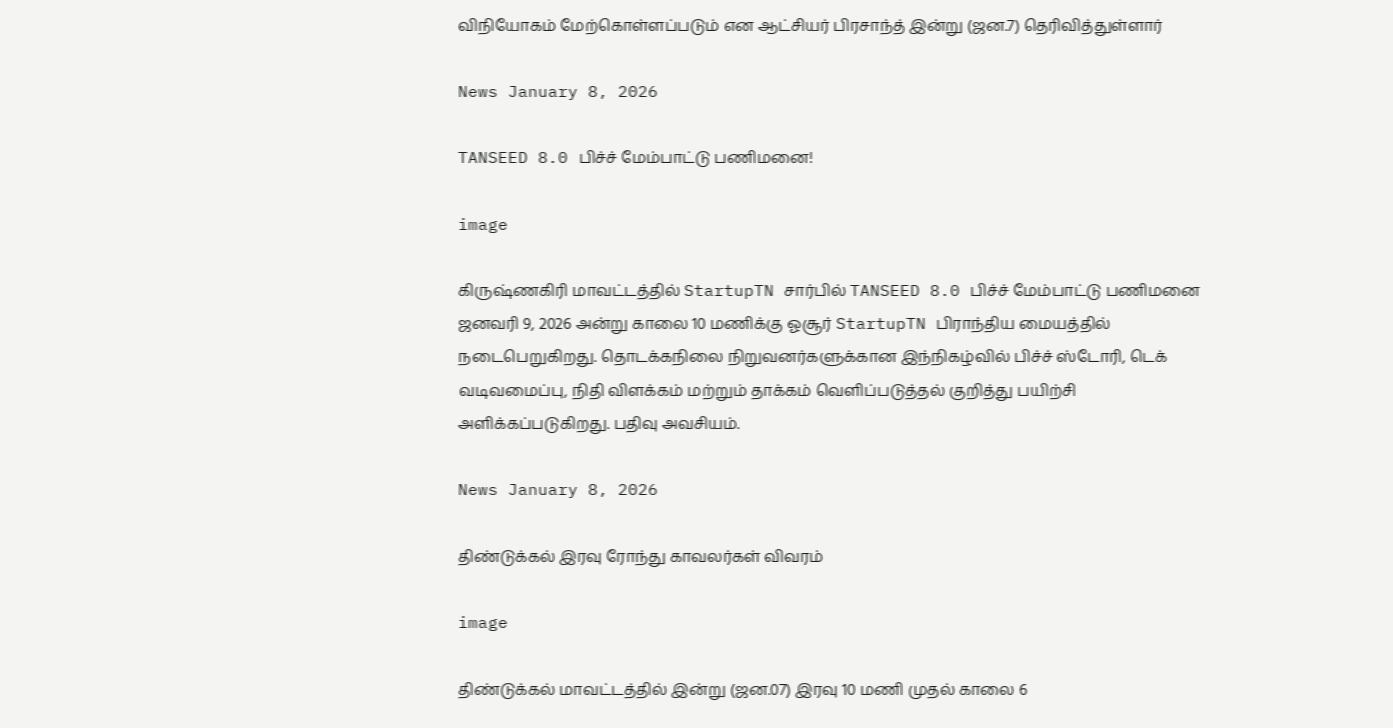விநியோகம் மேற்கொள்ளப்படும் என ஆட்சியர் பிரசாந்த் இன்று (ஜன.7) தெரிவித்துள்ளார்

News January 8, 2026

TANSEED 8.0 பிச்ச் மேம்பாட்டு பணிமனை!

image

கிருஷ்ணகிரி மாவட்டத்தில் StartupTN சார்பில் TANSEED 8.0 பிச்ச் மேம்பாட்டு பணிமனை ஜனவரி 9, 2026 அன்று காலை 10 மணிக்கு ஓசூர் StartupTN பிராந்திய மையத்தில் நடைபெறுகிறது. தொடக்கநிலை நிறுவனர்களுக்கான இந்நிகழ்வில் பிச்ச் ஸ்டோரி, டெக் வடிவமைப்பு, நிதி விளக்கம் மற்றும் தாக்கம் வெளிப்படுத்தல் குறித்து பயிற்சி அளிக்கப்படுகிறது. பதிவு அவசியம்.

News January 8, 2026

திண்டுக்கல் இரவு ரோந்து காவலர்கள் விவரம்

image

திண்டுக்கல் மாவட்டத்தில் இன்று (ஜன.07) இரவு 10 மணி முதல் காலை 6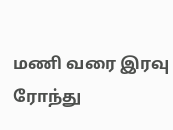மணி வரை இரவு ரோந்து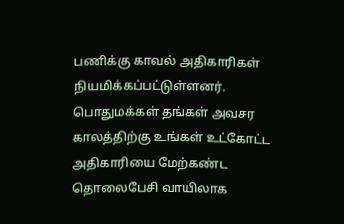பணிக்கு காவல் அதிகாரிகள் நியமிக்கப்பட்டுள்ளனர். பொதுமக்கள் தங்கள் அவசர காலத்திற்கு உங்கள் உட்கோட்ட அதிகாரியை மேற்கண்ட தொலைபேசி வாயிலாக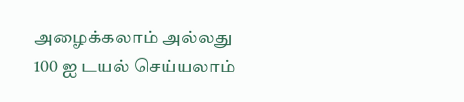அழைக்கலாம் அல்லது 100 ஐ டயல் செய்யலாம்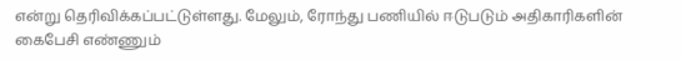என்று தெரிவிக்கப்பட்டுள்ளது. மேலும், ரோந்து பணியில் ஈடுபடும் அதிகாரிகளின் கைபேசி எண்ணும்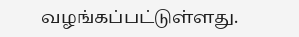வழங்கப்பட்டுள்ளது.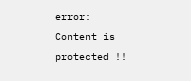error: Content is protected !!